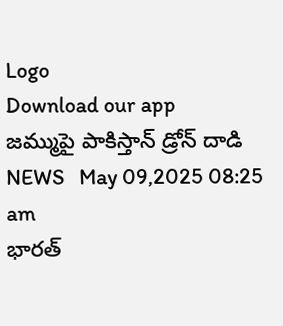Logo
Download our app
జమ్ముపై పాకిస్తాన్ డ్రోన్ దాడి
NEWS   May 09,2025 08:25 am
భార‌త్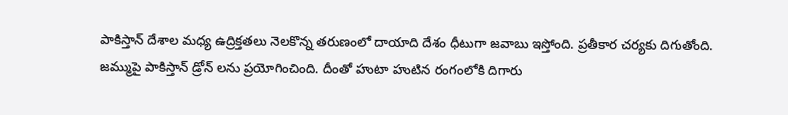పాకిస్తాన్ దేశాల మ‌ధ్య ఉద్రిక్త‌త‌లు నెల‌కొన్న త‌రుణంలో దాయాది దేశం ధీటుగా జ‌వాబు ఇస్తోంది. ప్ర‌తీకార చ‌ర్య‌కు దిగుతోంది. జ‌మ్ముపై పాకిస్తాన్ డ్రోన్ ల‌ను ప్ర‌యోగించింది. దీంతో హుటా హుటిన రంగంలోకి దిగారు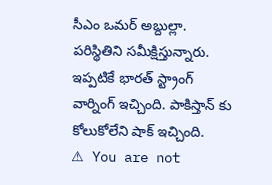సీఎం ఒమ‌ర్ అబ్దుల్లా. ప‌రిస్థితిని స‌మీక్షిస్తున్నారు. ఇప్ప‌టికే భార‌త్ స్ట్రాంగ్ వార్నింగ్ ఇచ్చింది. పాకిస్తాన్ కు కోలుకోలేని షాక్ ఇచ్చింది.
⚠ You are not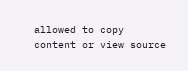allowed to copy content or view source